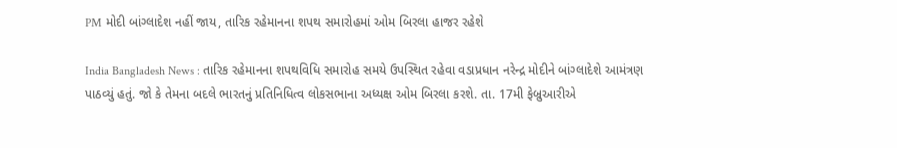PM મોદી બાંગ્લાદેશ નહીં જાય, તારિક રહેમાનના શપથ સમારોહમાં ઓમ બિરલા હાજર રહેશે

India Bangladesh News : તારિક રહેમાનના શપથવિધિ સમારોહ સમયે ઉપસ્થિત રહેવા વડાપ્રધાન નરેન્દ્ર મોદીને બાંગ્લાદેશે આમંત્રણ પાઠવ્યું હતું. જો કે તેમના બદલે ભારતનું પ્રતિનિધિત્વ લોકસભાના અધ્યક્ષ ઓમ બિરલા કરશે. તા. 17મી ફેબ્રુઆરીએ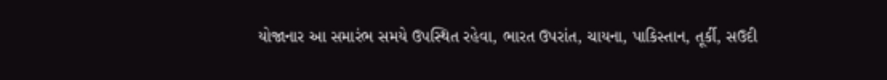યોજાનાર આ સમારંભ સમયે ઉપસ્થિત રહેવા, ભારત ઉપરાંત, ચાયના, પાકિસ્તાન, તૂર્કી, સઉદી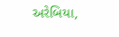અરેબિયા,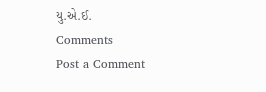યુ.એ.ઈ.
Comments
Post a Comment